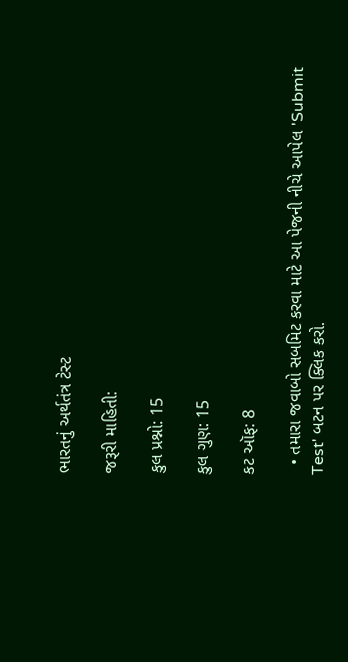ભારતનું અર્થતંત્ર ટેસ્ટ

જરૂરી માહિતી:

કુલ પ્રશ્નો: 15

કુલ ગુણ: 15

કટ ઑફ: 8

  • તમારા જવાબો સબમિટ કરવા માટે આ પેજની નીચે આપેલ 'Submit Test' બટન પર ક્લિક કરો.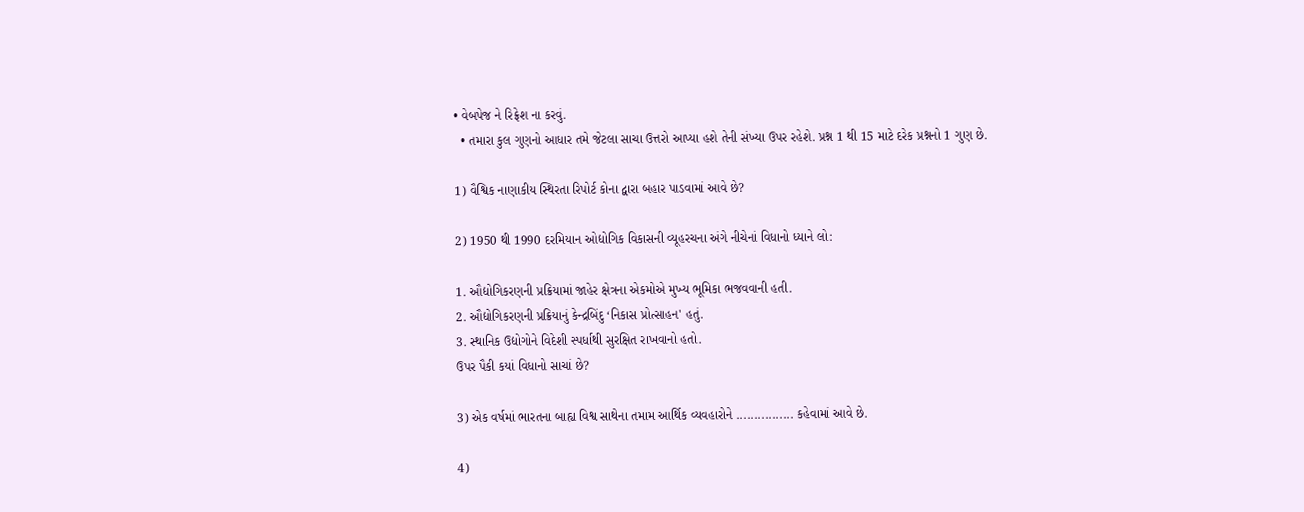• વેબપેજ ને રિફ્રેશ ના કરવું.
  • તમારા કુલ ગુણનો આધાર તમે જેટલા સાચા ઉત્તરો આપ્યા હશે તેની સંખ્યા ઉપર રહેશે. પ્રશ્ન 1 થી 15 માટે દરેક પ્રશ્નનો 1 ગુણ છે.

1) વૈશ્વિક નાણાકીય સ્થિરતા રિપોર્ટ કોના દ્વારા બહાર પાડવામાં આવે છે?

2) 1950 થી 1990 દરમિયાન ઓદ્યોગિક વિકાસની વ્યૂહરચના અંગે નીચેનાં વિધાનો ધ્યાને લો:

1. ઔદ્યોગિકરણની પ્રક્રિયામાં જાહેર ક્ષેત્રના એકમોએ મુખ્ય ભૂમિકા ભજવવાની હતી.
2. ઔદ્યોગિકરણની પ્રક્રિયાનું કેન્દ્રબિંદુ ‘નિકાસ પ્રોત્સાહન' હતું.
3. સ્થાનિક ઉદ્યોગોને વિદેશી સ્પર્ધાથી સુરક્ષિત રાખવાનો હતો.
ઉપર પૈકી કયાં વિધાનો સાચાં છે?

3) એક વર્ષમાં ભારતના બાહ્ય વિશ્વ સાથેના તમામ આર્થિક વ્યવહારોને ................ કહેવામાં આવે છે.

4)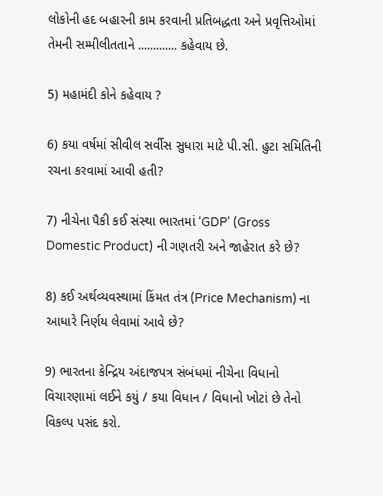લોકોની હદ બહારની કામ કરવાની પ્રતિબદ્ધતા અને પ્રવૃત્તિઓમાં તેમની સમ્મીલીતતાને ............. કહેવાય છે.

5) મહામંદી કોને કહેવાય ?

6) કયા વર્ષમાં સીવીલ સર્વીસ સુધારા માટે પી.સી. હુટા સમિતિની રચના કરવામાં આવી હતી?

7) નીચેના પૈકી કઈ સંસ્થા ભારતમાં ‘GDP' (Gross Domestic Product) ની ગણતરી અને જાહેરાત કરે છે?

8) કઈ અર્થવ્યવસ્થામાં કિંમત તંત્ર (Price Mechanism) ના આધારે નિર્ણય લેવામાં આવે છે?

9) ભારતના કેન્દ્રિય અંદાજપત્ર સંબંધમાં નીચેના વિધાનો વિચારણામાં લઈને કયું / કયા વિધાન / વિધાનો ખોટાં છે તેનો વિકલ્પ પસંદ કરો.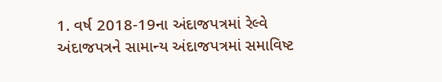1. વર્ષ 2018-19ના અંદાજપત્રમાં રેલ્વે અંદાજપત્રને સામાન્ય અંદાજપત્રમાં સમાવિષ્ટ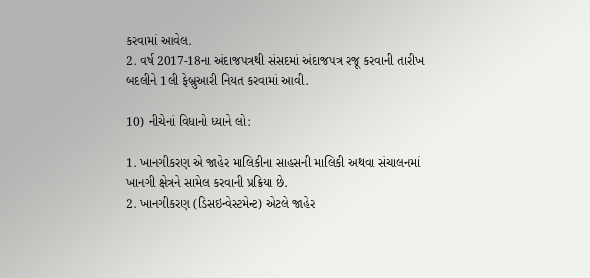કરવામાં આવેલ.
2. વર્ષ 2017-18ના અંદાજપત્રથી સંસદમાં અંદાજપત્ર રજૂ કરવાની તારીખ બદલીને 1લી ફેબ્રુઆરી નિયત કરવામાં આવી.

10) નીચેનાં વિધાનો ધ્યાને લો:

1. ખાનગીકરણ એ જાહેર માલિકીના સાહસની માલિકી અથવા સંચાલનમાં ખાનગી ક્ષેત્રને સામેલ કરવાની પ્રક્રિયા છે.
2. ખાનગીકરણ (ડિસઇન્વેસ્ટમેન્ટ) એટલે જાહેર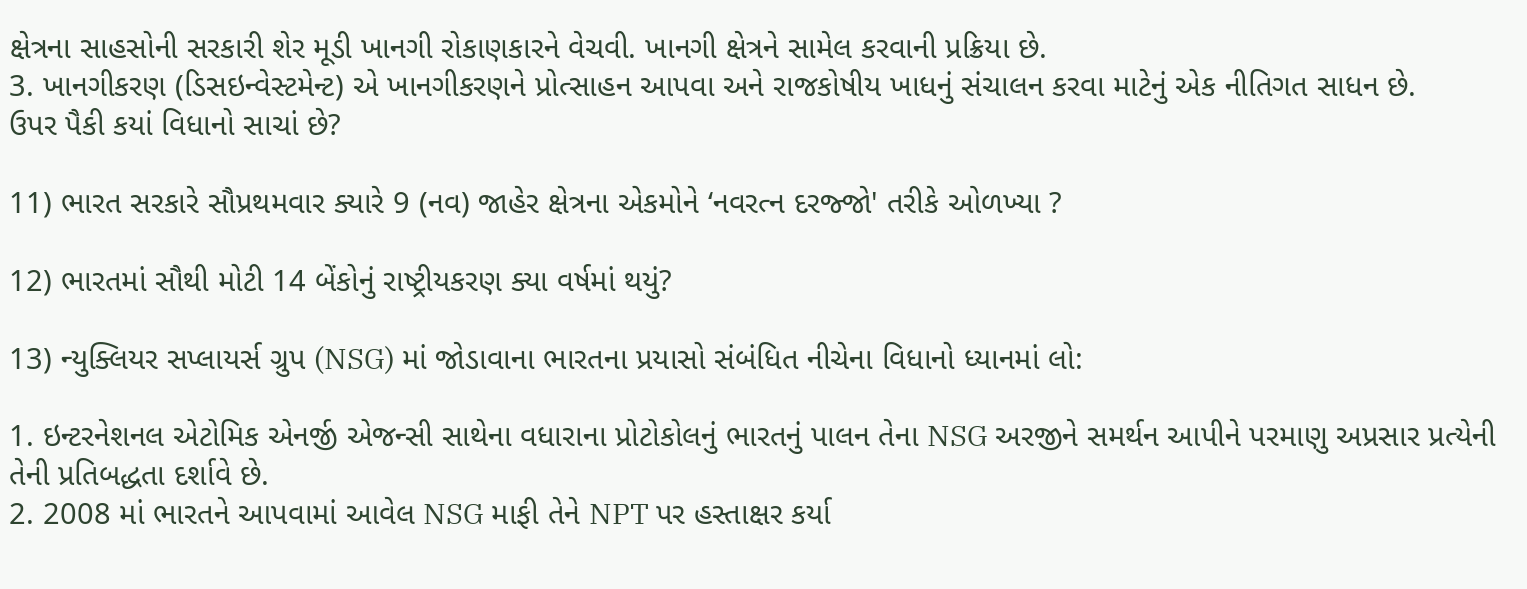ક્ષેત્રના સાહસોની સરકારી શેર મૂડી ખાનગી રોકાણકારને વેચવી. ખાનગી ક્ષેત્રને સામેલ કરવાની પ્રક્રિયા છે.
3. ખાનગીકરણ (ડિસઇન્વેસ્ટમેન્ટ) એ ખાનગીકરણને પ્રોત્સાહન આપવા અને રાજકોષીય ખાધનું સંચાલન કરવા માટેનું એક નીતિગત સાધન છે.
ઉપર પૈકી કયાં વિધાનો સાચાં છે?

11) ભારત સરકારે સૌપ્રથમવાર ક્યારે 9 (નવ) જાહેર ક્ષેત્રના એકમોને ‘નવરત્ન દરજ્જો' તરીકે ઓળખ્યા ?

12) ભારતમાં સૌથી મોટી 14 બેંકોનું રાષ્ટ્રીયકરણ ક્યા વર્ષમાં થયું?

13) ન્યુક્લિયર સપ્લાયર્સ ગ્રુપ (NSG) માં જોડાવાના ભારતના પ્રયાસો સંબંધિત નીચેના વિધાનો ધ્યાનમાં લો:

1. ઇન્ટરનેશનલ એટોમિક એનર્જી એજન્સી સાથેના વધારાના પ્રોટોકોલનું ભારતનું પાલન તેના NSG અરજીને સમર્થન આપીને પરમાણુ અપ્રસાર પ્રત્યેની તેની પ્રતિબદ્ધતા દર્શાવે છે.
2. 2008 માં ભારતને આપવામાં આવેલ NSG માફી તેને NPT પર હસ્તાક્ષર કર્યા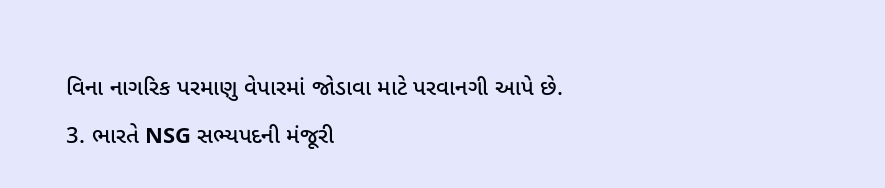વિના નાગરિક પરમાણુ વેપારમાં જોડાવા માટે પરવાનગી આપે છે.
3. ભારતે NSG સભ્યપદની મંજૂરી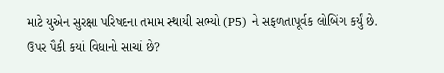માટે યુએન સુરક્ષા પરિષદના તમામ સ્થાયી સભ્યો (P5) ને સફળતાપૂર્વક લોબિંગ કર્યું છે.
ઉપર પૈકી કયાં વિધાનો સાચાં છે?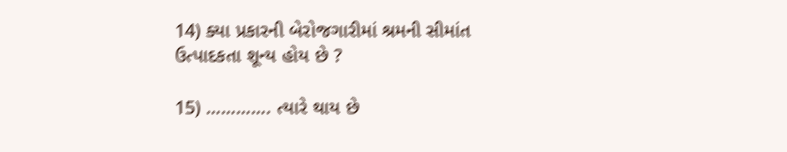14) ક્યા પ્રકારની બેરોજગારીમાં શ્રમની સીમાંત ઉત્પાદકતા શૂન્ય હોય છે ?

15) …………. ત્યારે થાય છે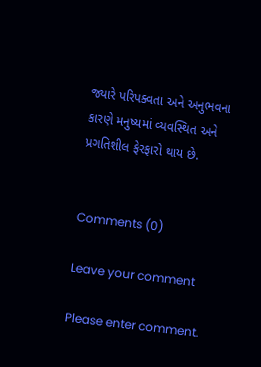જ્યારે પરિપક્વતા અને અનુભવના કારણે મનુષ્યમાં વ્યવસ્થિત અને પ્રગતિશીલ ફેરફારો થાય છે.


Comments (0)

Leave your comment

Please enter comment.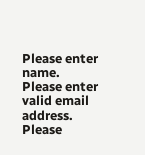Please enter name.
Please enter valid email address.
Please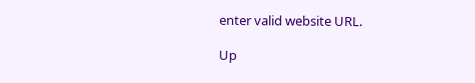enter valid website URL.

Up